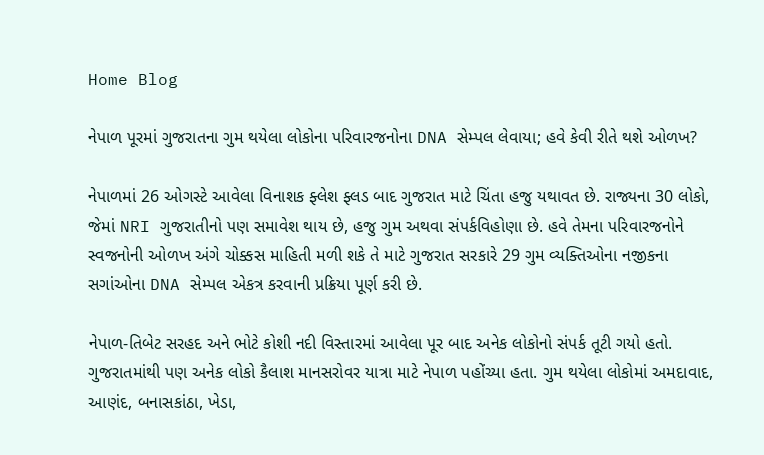Home Blog

નેપાળ પૂરમાં ગુજરાતના ગુમ થયેલા લોકોના પરિવારજનોના DNA સેમ્પલ લેવાયા; હવે કેવી રીતે થશે ઓળખ?

નેપાળમાં 26 ઓગસ્ટે આવેલા વિનાશક ફ્લેશ ફ્લડ બાદ ગુજરાત માટે ચિંતા હજુ યથાવત છે. રાજ્યના 30 લોકો, જેમાં NRI ગુજરાતીનો પણ સમાવેશ થાય છે, હજુ ગુમ અથવા સંપર્કવિહોણા છે. હવે તેમના પરિવારજનોને સ્વજનોની ઓળખ અંગે ચોક્કસ માહિતી મળી શકે તે માટે ગુજરાત સરકારે 29 ગુમ વ્યક્તિઓના નજીકના સગાંઓના DNA સેમ્પલ એકત્ર કરવાની પ્રક્રિયા પૂર્ણ કરી છે.

નેપાળ-તિબેટ સરહદ અને ભોટે કોશી નદી વિસ્તારમાં આવેલા પૂર બાદ અનેક લોકોનો સંપર્ક તૂટી ગયો હતો. ગુજરાતમાંથી પણ અનેક લોકો કૈલાશ માનસરોવર યાત્રા માટે નેપાળ પહોંચ્યા હતા. ગુમ થયેલા લોકોમાં અમદાવાદ, આણંદ, બનાસકાંઠા, ખેડા,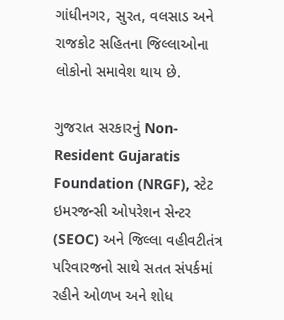ગાંધીનગર, સુરત, વલસાડ અને રાજકોટ સહિતના જિલ્લાઓના લોકોનો સમાવેશ થાય છે.

ગુજરાત સરકારનું Non-Resident Gujaratis Foundation (NRGF), સ્ટેટ ઇમરજન્સી ઓપરેશન સેન્ટર (SEOC) અને જિલ્લા વહીવટીતંત્ર પરિવારજનો સાથે સતત સંપર્કમાં રહીને ઓળખ અને શોધ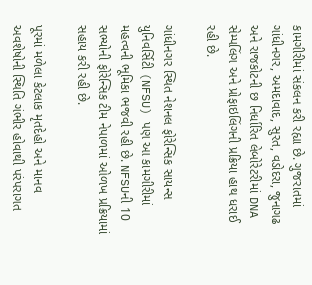કામગીરીમાં સંકલન કરી રહ્યા છે. ગુજરાતમાં ગાંધીનગર, અમદાવાદ, સુરત, વડોદરા, જુનાગઢ અને રાજકોટની છ નિર્ધારિત લેબોરેટરીમાં DNA સેમ્પલિંગ અને પ્રોફાઇલિંગની પ્રક્રિયા હાથ ધરાઈ રહી છે.

ગાંધીનગર સ્થિત નેશનલ ફોરેન્સિક સાયન્સ યુનિવર્સિટી (NFSU) પણ આ કામગીરીમાં મહત્વની ભૂમિકા ભજવી રહી છે. NFSUની 10 સભ્યોની ફોરેન્સિક ટીમ નેપાળમાં ઓળખ પ્રક્રિયામાં સહાય કરી રહી છે.

પૂરમાં મળેલા કેટલાક મૃતદેહો અને માનવ અવશેષોની સ્થિતિ ગંભીર હોવાથી પરંપરાગત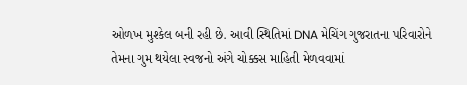ઓળખ મુશ્કેલ બની રહી છે. આવી સ્થિતિમાં DNA મેચિંગ ગુજરાતના પરિવારોને તેમના ગુમ થયેલા સ્વજનો અંગે ચોક્કસ માહિતી મેળવવામાં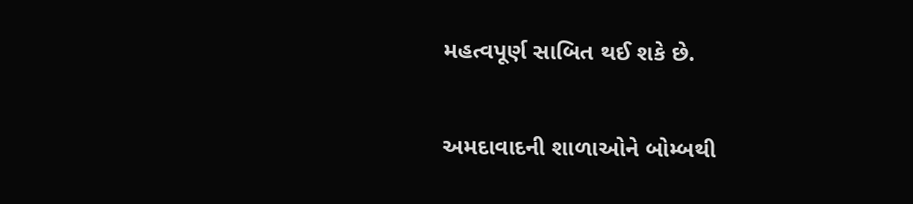મહત્વપૂર્ણ સાબિત થઈ શકે છે.

અમદાવાદની શાળાઓને બોમ્બથી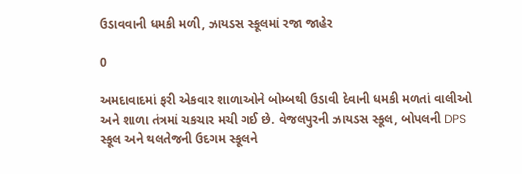ઉડાવવાની ધમકી મળી, ઝાયડસ સ્કૂલમાં રજા જાહેર

0

અમદાવાદમાં ફરી એકવાર શાળાઓને બોમ્બથી ઉડાવી દેવાની ધમકી મળતાં વાલીઓ અને શાળા તંત્રમાં ચકચાર મચી ગઈ છે. વેજલપુરની ઝાયડસ સ્કૂલ, બોપલની DPS સ્કૂલ અને થલતેજની ઉદગમ સ્કૂલને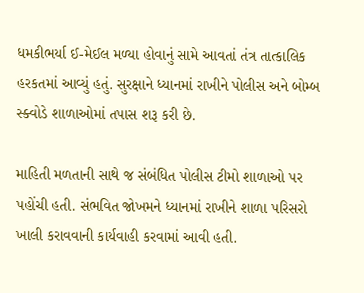ધમકીભર્યા ઈ-મેઈલ મળ્યા હોવાનું સામે આવતાં તંત્ર તાત્કાલિક હરકતમાં આવ્યું હતું. સુરક્ષાને ધ્યાનમાં રાખીને પોલીસ અને બોમ્બ સ્ક્વોડે શાળાઓમાં તપાસ શરૂ કરી છે.

માહિતી મળતાની સાથે જ સંબંધિત પોલીસ ટીમો શાળાઓ પર પહોંચી હતી. સંભવિત જોખમને ધ્યાનમાં રાખીને શાળા પરિસરો ખાલી કરાવવાની કાર્યવાહી કરવામાં આવી હતી.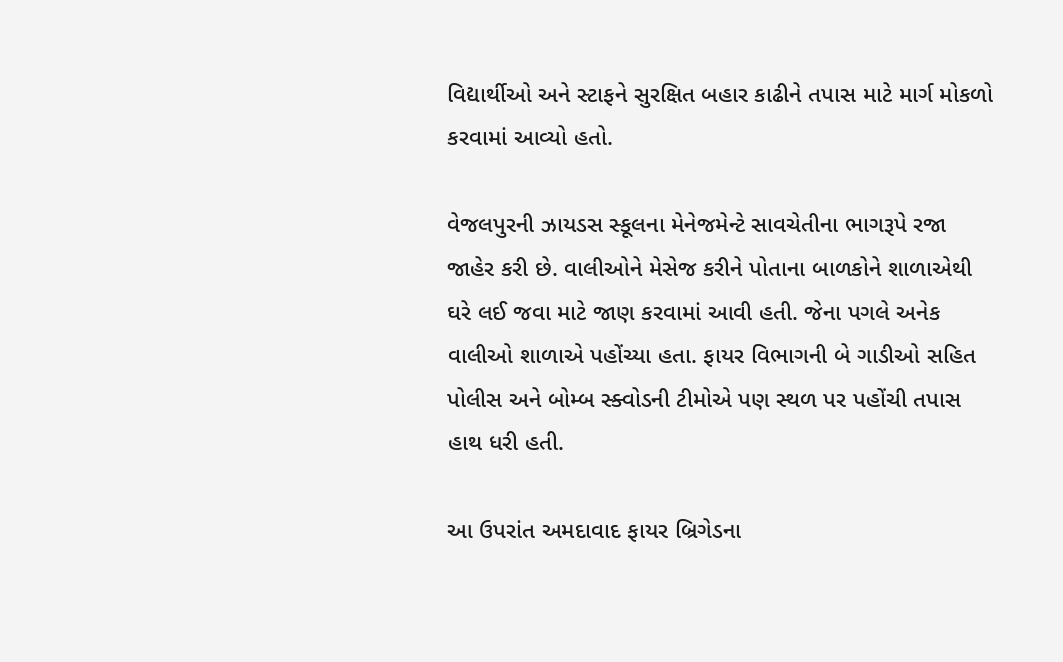વિદ્યાર્થીઓ અને સ્ટાફને સુરક્ષિત બહાર કાઢીને તપાસ માટે માર્ગ મોકળો કરવામાં આવ્યો હતો.

વેજલપુરની ઝાયડસ સ્કૂલના મેનેજમેન્ટે સાવચેતીના ભાગરૂપે રજા જાહેર કરી છે. વાલીઓને મેસેજ કરીને પોતાના બાળકોને શાળાએથી ઘરે લઈ જવા માટે જાણ કરવામાં આવી હતી. જેના પગલે અનેક વાલીઓ શાળાએ પહોંચ્યા હતા. ફાયર વિભાગની બે ગાડીઓ સહિત પોલીસ અને બોમ્બ સ્ક્વોડની ટીમોએ પણ સ્થળ પર પહોંચી તપાસ હાથ ધરી હતી.

આ ઉપરાંત અમદાવાદ ફાયર બ્રિગેડના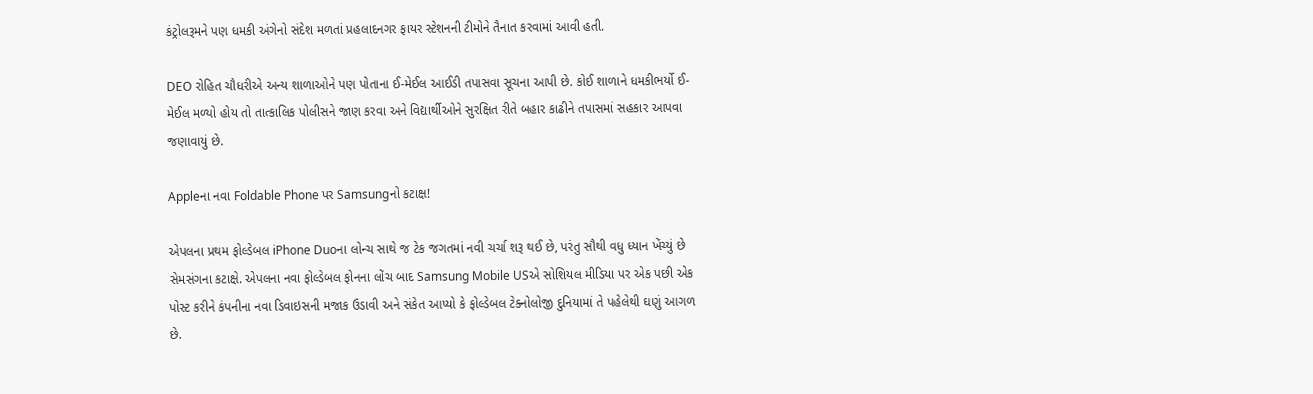કંટ્રોલરૂમને પણ ધમકી અંગેનો સંદેશ મળતાં પ્રહલાદનગર ફાયર સ્ટેશનની ટીમોને તૈનાત કરવામાં આવી હતી.

DEO રોહિત ચૌધરીએ અન્ય શાળાઓને પણ પોતાના ઈ-મેઈલ આઈડી તપાસવા સૂચના આપી છે. કોઈ શાળાને ધમકીભર્યો ઈ-મેઈલ મળ્યો હોય તો તાત્કાલિક પોલીસને જાણ કરવા અને વિદ્યાર્થીઓને સુરક્ષિત રીતે બહાર કાઢીને તપાસમાં સહકાર આપવા જણાવાયું છે.

Appleના નવા Foldable Phone પર Samsungનો કટાક્ષ!

એપલના પ્રથમ ફોલ્ડેબલ iPhone Duoના લોન્ચ સાથે જ ટેક જગતમાં નવી ચર્ચા શરૂ થઈ છે, પરંતુ સૌથી વધુ ધ્યાન ખેંચ્યું છે સેમસંગના કટાક્ષે. એપલના નવા ફોલ્ડેબલ ફોનના લોંચ બાદ Samsung Mobile USએ સોશિયલ મીડિયા પર એક પછી એક પોસ્ટ કરીને કંપનીના નવા ડિવાઇસની મજાક ઉડાવી અને સંકેત આપ્યો કે ફોલ્ડેબલ ટેક્નોલોજી દુનિયામાં તે પહેલેથી ઘણું આગળ છે.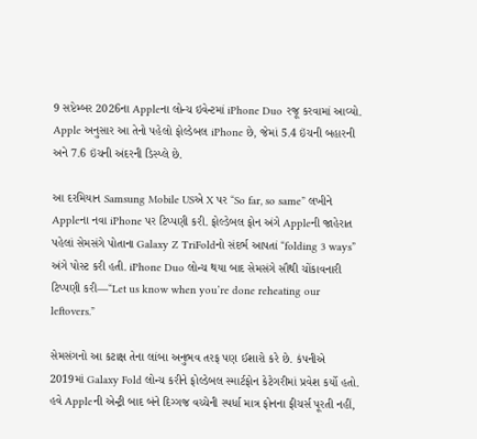9 સપ્ટેમ્બર 2026ના Appleના લોન્ચ ઇવેન્ટમાં iPhone Duo રજૂ કરવામાં આવ્યો. Apple અનુસાર આ તેનો પહેલો ફોલ્ડેબલ iPhone છે, જેમાં 5.4 ઇંચની બહારની અને 7.6 ઇંચની અંદરની ડિસ્પ્લે છે.

આ દરમિયાન Samsung Mobile USએ X પર “So far, so same” લખીને Appleના નવા iPhone પર ટિપ્પણી કરી. ફોલ્ડેબલ ફોન અંગે Appleની જાહેરાત પહેલાં સેમસંગે પોતાના Galaxy Z TriFoldનો સંદર્ભ આપતાં “folding 3 ways” અંગે પોસ્ટ કરી હતી. iPhone Duo લોન્ચ થયા બાદ સેમસંગે સૌથી ચોંકાવનારી ટિપ્પણી કરી—“Let us know when you’re done reheating our leftovers.”

સેમસંગનો આ કટાક્ષ તેના લાંબા અનુભવ તરફ પણ ઈશારો કરે છે. કંપનીએ 2019માં Galaxy Fold લોન્ચ કરીને ફોલ્ડેબલ સ્માર્ટફોન કેટેગરીમાં પ્રવેશ કર્યો હતો. હવે Appleની એન્ટ્રી બાદ બંને દિગ્ગજ વચ્ચેની સ્પર્ધા માત્ર ફોનના ફીચર્સ પૂરતી નહીં,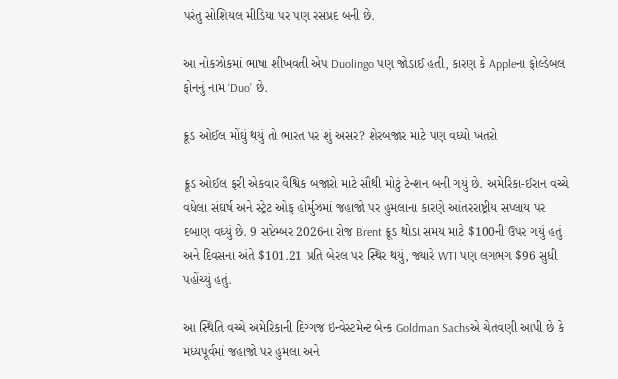પરંતુ સોશિયલ મીડિયા પર પણ રસપ્રદ બની છે.

આ નોકઝોકમાં ભાષા શીખવતી એપ Duolingo પણ જોડાઈ હતી, કારણ કે Appleના ફોલ્ડેબલ ફોનનું નામ ‘Duo’ છે.

ક્રૂડ ઓઈલ મોંઘું થયું તો ભારત પર શું અસર? શેરબજાર માટે પણ વધ્યો ખતરો

ક્રૂડ ઓઈલ ફરી એકવાર વૈશ્વિક બજારો માટે સૌથી મોટું ટેન્શન બની ગયું છે. અમેરિકા-ઈરાન વચ્ચે વધેલા સંઘર્ષ અને સ્ટ્રેટ ઓફ હોર્મુઝમાં જહાજો પર હુમલાના કારણે આંતરરાષ્ટ્રીય સપ્લાય પર દબાણ વધ્યું છે. 9 સપ્ટેમ્બર 2026ના રોજ Brent ક્રૂડ થોડા સમય માટે $100ની ઉપર ગયું હતું અને દિવસના અંતે $101.21 પ્રતિ બેરલ પર સ્થિર થયું, જ્યારે WTI પણ લગભગ $96 સુધી પહોંચ્યું હતું.

આ સ્થિતિ વચ્ચે અમેરિકાની દિગ્ગજ ઇન્વેસ્ટમેન્ટ બેન્ક Goldman Sachsએ ચેતવણી આપી છે કે મધ્યપૂર્વમાં જહાજો પર હુમલા અને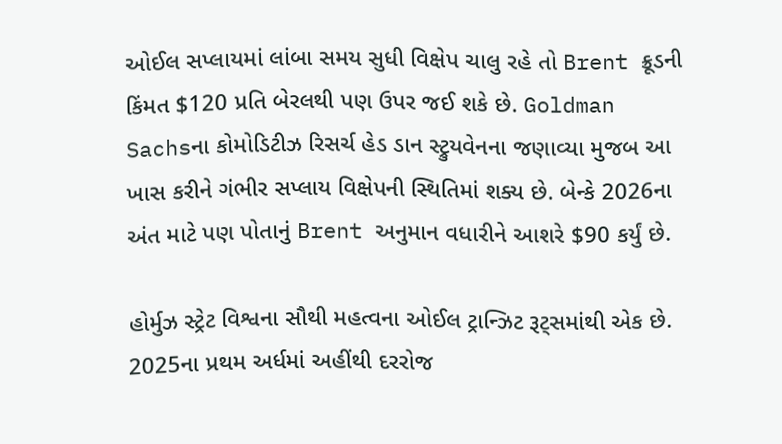ઓઈલ સપ્લાયમાં લાંબા સમય સુધી વિક્ષેપ ચાલુ રહે તો Brent ક્રૂડની કિંમત $120 પ્રતિ બેરલથી પણ ઉપર જઈ શકે છે. Goldman Sachsના કોમોડિટીઝ રિસર્ચ હેડ ડાન સ્ટ્રુયવેનના જણાવ્યા મુજબ આ ખાસ કરીને ગંભીર સપ્લાય વિક્ષેપની સ્થિતિમાં શક્ય છે. બેન્કે 2026ના અંત માટે પણ પોતાનું Brent અનુમાન વધારીને આશરે $90 કર્યું છે.

હોર્મુઝ સ્ટ્રેટ વિશ્વના સૌથી મહત્વના ઓઈલ ટ્રાન્ઝિટ રૂટ્સમાંથી એક છે. 2025ના પ્રથમ અર્ધમાં અહીંથી દરરોજ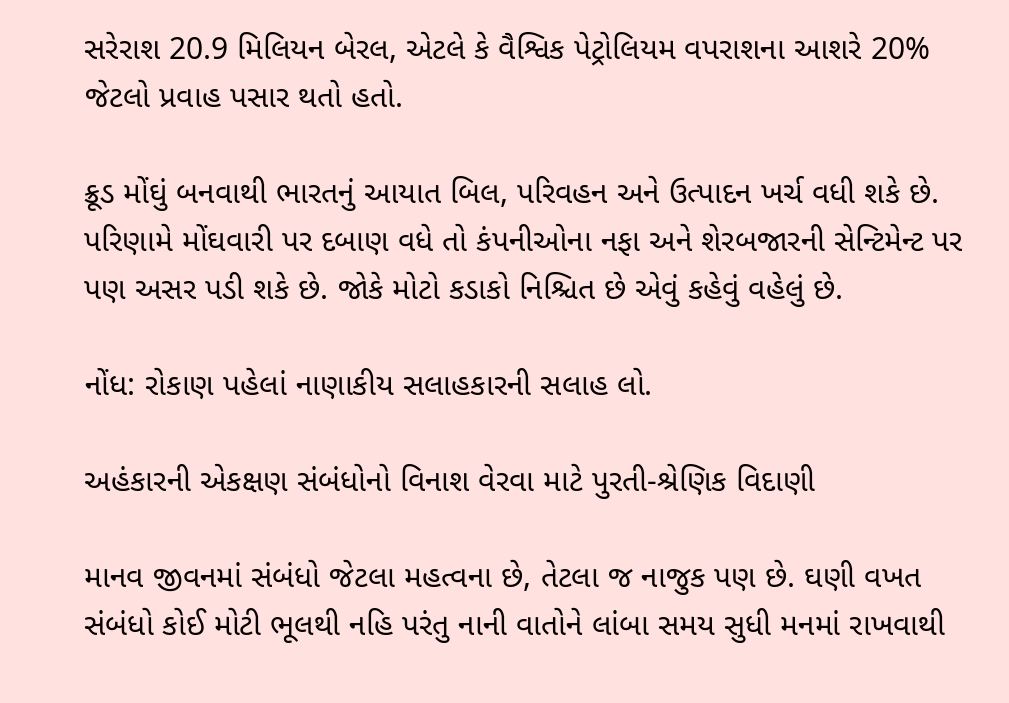સરેરાશ 20.9 મિલિયન બેરલ, એટલે કે વૈશ્વિક પેટ્રોલિયમ વપરાશના આશરે 20% જેટલો પ્રવાહ પસાર થતો હતો.

ક્રૂડ મોંઘું બનવાથી ભારતનું આયાત બિલ, પરિવહન અને ઉત્પાદન ખર્ચ વધી શકે છે. પરિણામે મોંઘવારી પર દબાણ વધે તો કંપનીઓના નફા અને શેરબજારની સેન્ટિમેન્ટ પર પણ અસર પડી શકે છે. જોકે મોટો કડાકો નિશ્ચિત છે એવું કહેવું વહેલું છે.

નોંધ: રોકાણ પહેલાં નાણાકીય સલાહકારની સલાહ લો.

અહંકારની એકક્ષણ સંબંધોનો વિનાશ વેરવા માટે પુરતી-શ્રેણિક વિદાણી

માનવ જીવનમાં સંબંધો જેટલા મહત્વના છે, તેટલા જ નાજુક પણ છે. ઘણી વખત સંબંધો કોઈ મોટી ભૂલથી નહિ પરંતુ નાની વાતોને લાંબા સમય સુધી મનમાં રાખવાથી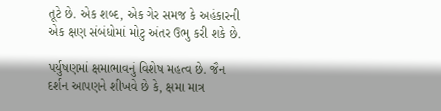તૂટે છે. એક શબ્દ, એક ગેર સમજ કે અહંકારની એક ક્ષણ સંબંધોમાં મોટુ અંતર ઉભુ કરી શકે છે.

પર્યુષણમાં ક્ષમાભાવનું વિશેષ મહત્વ છે. જૈન દર્શન આપણને શીખવે છે કે, ક્ષમા માત્ર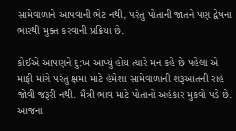સામેવાળાને આપવાની ભેટ નથી, પરંતુ પોતાની જાતને પણ દ્વેષના ભારથી મુક્ત કરવાની પ્રક્રિયા છે.

કોઈએ આપણને દુ:ખ આપ્યું હોય ત્યારે મન કહે છે પહેલા એ માફી માંગે પરંતુ ક્ષમા માટે હંમેશા સામેવાળાની શરૂઆતની રાહ જોવી જરૂરી નથી. મૈત્રી ભાવ માટે પોતાનો અહંકાર મુકવો પડે છે. આજના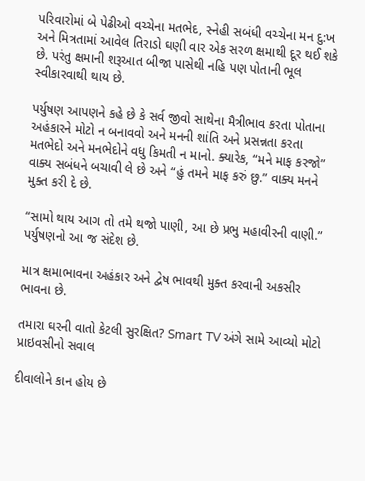પરિવારોમાં બે પેઢીઓ વચ્ચેના મતભેદ, સ્નેહી સબંધી વચ્ચેના મન દુ:ખ અને મિત્રતામાં આવેલ તિરાડો ઘણી વાર એક સરળ ક્ષમાથી દૂર થઈ શકે છે. પરંતુ ક્ષમાની શરૂઆત બીજા પાસેથી નહિ પણ પોતાની ભૂલ સ્વીકારવાથી થાય છે.

પર્યુષણ આપણને કહે છે કે સર્વ જીવો સાથેના મૈત્રીભાવ કરતા પોતાના અહંકારને મોટો ન બનાવવો અને મનની શાંતિ અને પ્રસન્નતા કરતા મતભેદો અને મનભેદોને વધુ કિમતી ન માનો. ક્યારેક, “મને માફ કરજો” વાક્ય સબંધને બચાવી લે છે અને “હું તમને માફ કરું છુ.” વાક્ય મનને મુક્ત કરી દે છે.

“સામો થાય આગ તો તમે થજો પાણી, આ છે પ્રભુ મહાવીરની વાણી.” પર્યુષણનો આ જ સંદેશ છે.

માત્ર ક્ષમાભાવના અહંકાર અને દ્વેષ ભાવથી મુક્ત કરવાની અકસીર ભાવના છે.

તમારા ઘરની વાતો કેટલી સુરક્ષિત? Smart TV અંગે સામે આવ્યો મોટો પ્રાઇવસીનો સવાલ

દીવાલોને કાન હોય છે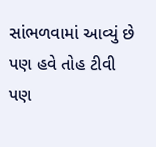સાંભળવામાં આવ્યું છે પણ હવે તોહ ટીવી પણ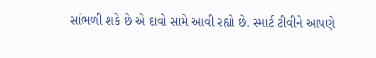સાંભળી શકે છે એ દાવો સામે આવી રહ્યો છે. સ્માર્ટ ટીવીને આપણે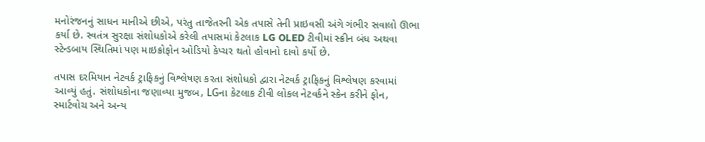મનોરંજનનું સાધન માનીએ છીએ, પરંતુ તાજેતરની એક તપાસે તેની પ્રાઇવસી અંગે ગંભીર સવાલો ઊભા કર્યા છે. સ્વતંત્ર સુરક્ષા સંશોધકોએ કરેલી તપાસમાં કેટલાક LG OLED ટીવીમાં સ્ક્રીન બંધ અથવા સ્ટેન્ડબાય સ્થિતિમાં પણ માઇક્રોફોન ઓડિયો કેપ્ચર થતો હોવાનો દાવો કર્યો છે.

તપાસ દરમિયાન નેટવર્ક ટ્રાફિકનું વિશ્લેષણ કરતા સંશોધકો દ્વારા નેટવર્ક ટ્રાફિકનું વિશ્લેષણ કરવામાં આવ્યું હતું. સંશોધકોના જણાવ્યા મુજબ, LGના કેટલાક ટીવી લોકલ નેટવર્કને સ્કેન કરીને ફોન, સ્માર્ટવોચ અને અન્ય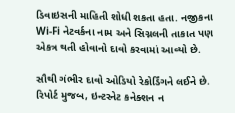ડિવાઇસની માહિતી શોધી શકતા હતા. નજીકના Wi-Fi નેટવર્કના નામ અને સિગ્નલની તાકાત પણ એકત્ર થતી હોવાનો દાવો કરવામાં આવ્યો છે.

સૌથી ગંભીર દાવો ઓડિયો રેકોર્ડિંગને લઈને છે. રિપોર્ટ મુજબ, ઇન્ટરનેટ કનેક્શન ન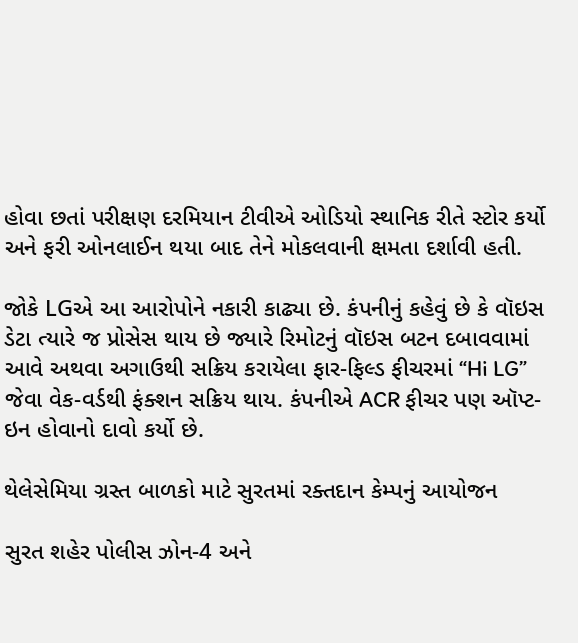હોવા છતાં પરીક્ષણ દરમિયાન ટીવીએ ઓડિયો સ્થાનિક રીતે સ્ટોર કર્યો અને ફરી ઓનલાઈન થયા બાદ તેને મોકલવાની ક્ષમતા દર્શાવી હતી.

જોકે LGએ આ આરોપોને નકારી કાઢ્યા છે. કંપનીનું કહેવું છે કે વૉઇસ ડેટા ત્યારે જ પ્રોસેસ થાય છે જ્યારે રિમોટનું વૉઇસ બટન દબાવવામાં આવે અથવા અગાઉથી સક્રિય કરાયેલા ફાર-ફિલ્ડ ફીચરમાં “Hi LG” જેવા વેક-વર્ડથી ફંક્શન સક્રિય થાય. કંપનીએ ACR ફીચર પણ ઑપ્ટ-ઇન હોવાનો દાવો કર્યો છે.

થેલેસેમિયા ગ્રસ્ત બાળકો માટે સુરતમાં રક્તદાન કેમ્પનું આયોજન

સુરત શહેર પોલીસ ઝોન-4 અને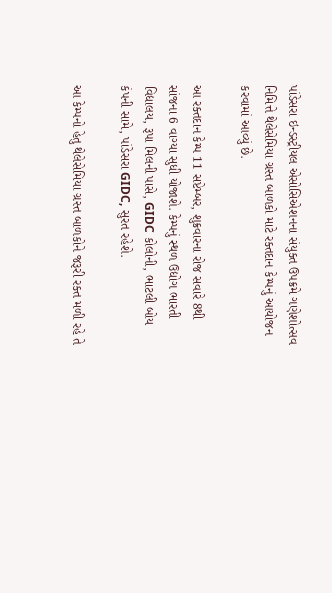પાંડેસરા ઇન્ડસ્ટ્રીયલ એસોસિએશનના સંયુક્ત ઉપક્રમે ગણેશોત્સવ નિમિત્તે થેલેસેમિયા ગ્રસ્ત બાળકો માટે રક્તદાન કેમ્પનું આયોજન કરવામાં આવ્યું છે.

આ રક્તદાન કેમ્પ 11 સપ્ટેમ્બર, શુક્રવારના રોજ સવારે 8થી સાંજના 6 વાગ્યા સુધી યોજાશે. કેમ્પનું સ્થળ ઉદ્યોગ ભારતી વિદ્યાલય, રૂપા મિલની પાસે, GIDC કોલોની, ભાટલી બોય કંપની સામે, પાંડેસરા GIDC, સુરત રહેશે.

આ કેમ્પનો હેતુ થેલેસેમિયા ગ્રસ્ત બાળકોને જરૂરી રક્ત મળી રહે તે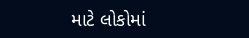માટે લોકોમાં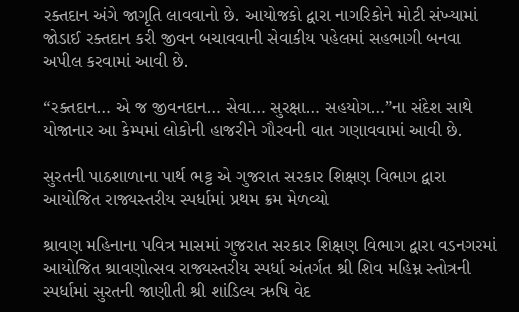રક્તદાન અંગે જાગૃતિ લાવવાનો છે. આયોજકો દ્વારા નાગરિકોને મોટી સંખ્યામાં જોડાઈ રક્તદાન કરી જીવન બચાવવાની સેવાકીય પહેલમાં સહભાગી બનવા અપીલ કરવામાં આવી છે.

“રક્તદાન… એ જ જીવનદાન… સેવા… સુરક્ષા… સહયોગ…”ના સંદેશ સાથે યોજાનાર આ કેમ્પમાં લોકોની હાજરીને ગૌરવની વાત ગણાવવામાં આવી છે.

સુરતની પાઠશાળાના પાર્થ ભટ્ટ એ ગુજરાત સરકાર શિક્ષણ વિભાગ દ્વારા આયોજિત રાજ્યસ્તરીય સ્પર્ધામાં પ્રથમ ક્રમ મેળવ્યો

શ્રાવણ મહિનાના પવિત્ર માસમાં ગુજરાત સરકાર શિક્ષણ વિભાગ દ્વારા વડનગરમાં આયોજિત શ્રાવણોત્સવ રાજ્યસ્તરીય સ્પર્ધા અંતર્ગત શ્રી શિવ મહિમ્ન સ્તોત્રની સ્પર્ધામાં સુરતની જાણીતી શ્રી શાંડિલ્ય ઋષિ વેદ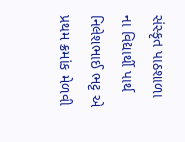સંસ્કૃત પાઠશાળા ના વિદ્યાર્થી પાર્થ નિલેશભાઈ ભટ્ટ એ પ્રથમ ક્રમાંક મેળવી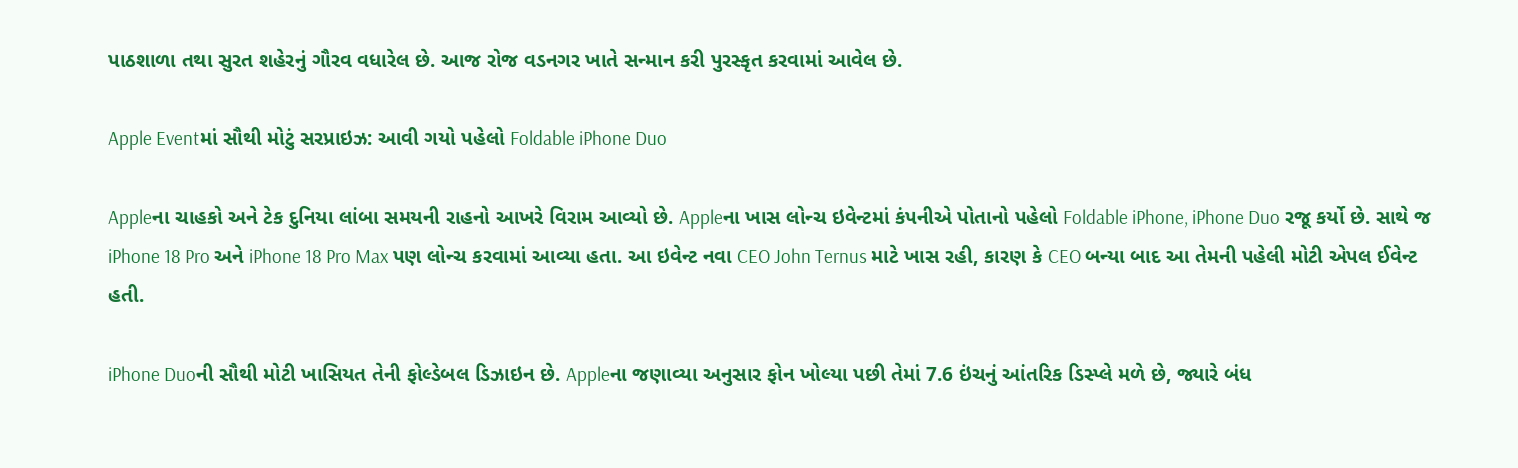પાઠશાળા તથા સુરત શહેરનું ગૌરવ વધારેલ છે. આજ રોજ વડનગર ખાતે સન્માન કરી પુરસ્કૃત કરવામાં આવેલ છે.

Apple Eventમાં સૌથી મોટું સરપ્રાઇઝ: આવી ગયો પહેલો Foldable iPhone Duo

Appleના ચાહકો અને ટેક દુનિયા લાંબા સમયની રાહનો આખરે વિરામ આવ્યો છે. Appleના ખાસ લોન્ચ ઇવેન્ટમાં કંપનીએ પોતાનો પહેલો Foldable iPhone, iPhone Duo રજૂ કર્યો છે. સાથે જ iPhone 18 Pro અને iPhone 18 Pro Max પણ લોન્ચ કરવામાં આવ્યા હતા. આ ઇવેન્ટ નવા CEO John Ternus માટે ખાસ રહી, કારણ કે CEO બન્યા બાદ આ તેમની પહેલી મોટી એપલ ઈવેન્ટ હતી.

iPhone Duoની સૌથી મોટી ખાસિયત તેની ફોલ્ડેબલ ડિઝાઇન છે. Appleના જણાવ્યા અનુસાર ફોન ખોલ્યા પછી તેમાં 7.6 ઇંચનું આંતરિક ડિસ્પ્લે મળે છે, જ્યારે બંધ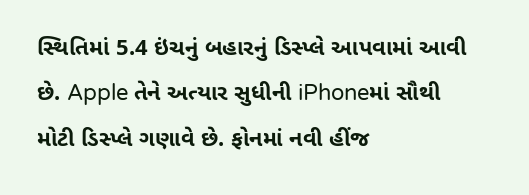સ્થિતિમાં 5.4 ઇંચનું બહારનું ડિસ્પ્લે આપવામાં આવી છે. Apple તેને અત્યાર સુધીની iPhoneમાં સૌથી મોટી ડિસ્પ્લે ગણાવે છે. ફોનમાં નવી હીંજ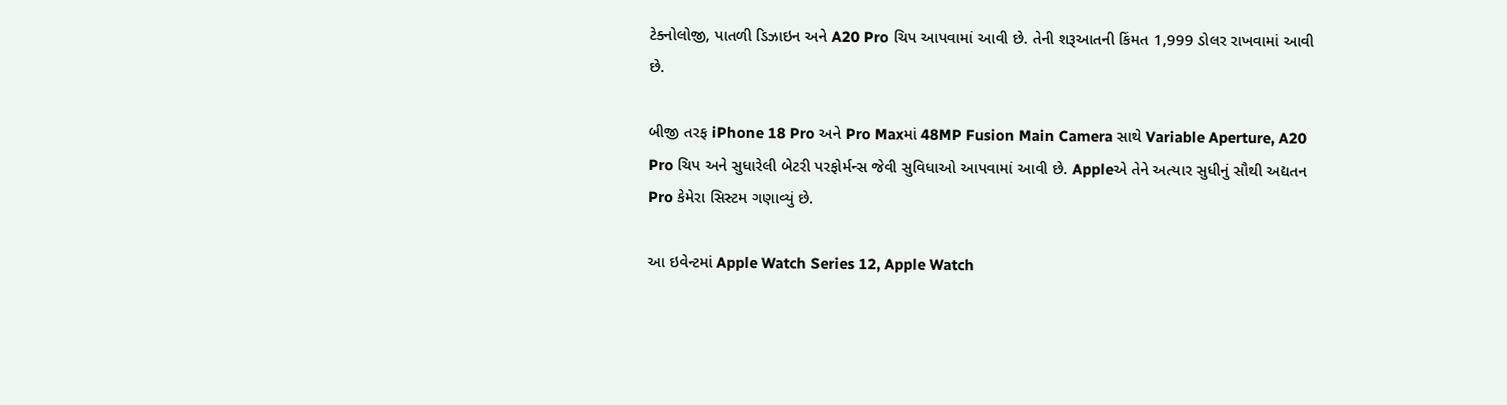ટેક્નોલોજી, પાતળી ડિઝાઇન અને A20 Pro ચિપ આપવામાં આવી છે. તેની શરૂઆતની કિંમત 1,999 ડોલર રાખવામાં આવી છે.

બીજી તરફ iPhone 18 Pro અને Pro Maxમાં 48MP Fusion Main Camera સાથે Variable Aperture, A20 Pro ચિપ અને સુધારેલી બેટરી પરફોર્મન્સ જેવી સુવિધાઓ આપવામાં આવી છે. Appleએ તેને અત્યાર સુધીનું સૌથી અદ્યતન Pro કેમેરા સિસ્ટમ ગણાવ્યું છે.

આ ઇવેન્ટમાં Apple Watch Series 12, Apple Watch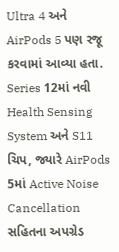Ultra 4 અને AirPods 5 પણ રજૂ કરવામાં આવ્યા હતા. Series 12માં નવી Health Sensing System અને S11 ચિપ, જ્યારે AirPods 5માં Active Noise Cancellation સહિતના અપગ્રેડ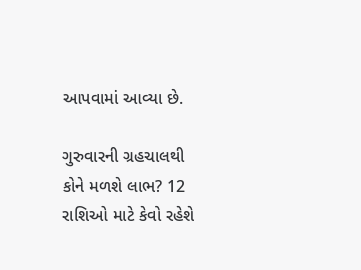આપવામાં આવ્યા છે.

ગુરુવારની ગ્રહચાલથી કોને મળશે લાભ? 12 રાશિઓ માટે કેવો રહેશે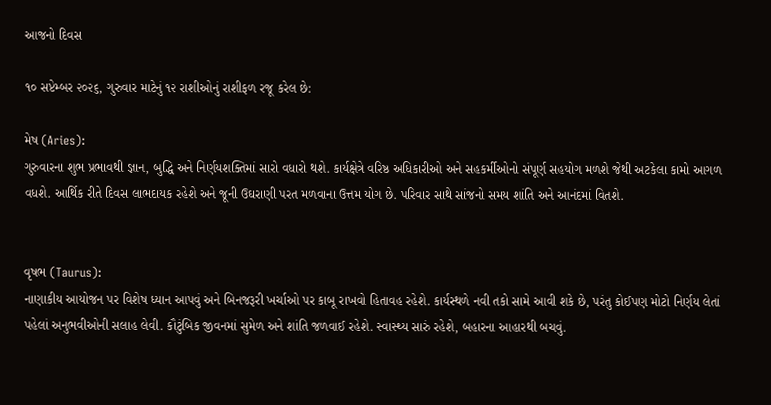આજનો દિવસ

૧૦ સપ્ટેમ્બર ૨૦૨૬, ગુરુવાર માટેનું ૧૨ રાશીઓનું રાશીફળ રજૂ કરેલ છે:

મેષ (Aries):
ગુરુવારના શુભ પ્રભાવથી જ્ઞાન, બુદ્ધિ અને નિર્ણયશક્તિમાં સારો વધારો થશે. કાર્યક્ષેત્રે વરિષ્ઠ અધિકારીઓ અને સહકર્મીઓનો સંપૂર્ણ સહયોગ મળશે જેથી અટકેલા કામો આગળ વધશે. આર્થિક રીતે દિવસ લાભદાયક રહેશે અને જૂની ઉઘરાણી પરત મળવાના ઉત્તમ યોગ છે. પરિવાર સાથે સાંજનો સમય શાંતિ અને આનંદમાં વિતશે.


વૃષભ (Taurus):
નાણાકીય આયોજન પર વિશેષ ધ્યાન આપવું અને બિનજરૂરી ખર્ચાઓ પર કાબૂ રાખવો હિતાવહ રહેશે. કાર્યસ્થળે નવી તકો સામે આવી શકે છે, પરંતુ કોઈપણ મોટો નિર્ણય લેતાં પહેલાં અનુભવીઓની સલાહ લેવી. કૌટુંબિક જીવનમાં સુમેળ અને શાંતિ જળવાઈ રહેશે. સ્વાસ્થ્ય સારું રહેશે, બહારના આહારથી બચવું.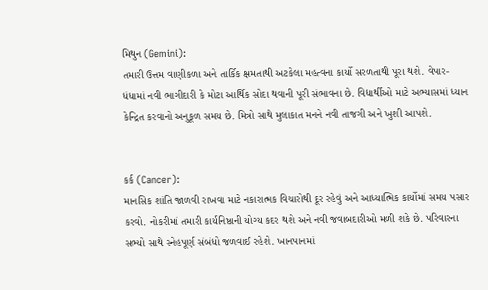મિથુન (Gemini):
તમારી ઉત્તમ વાણીકળા અને તાર્કિક ક્ષમતાથી અટકેલા મહત્વના કાર્યો સરળતાથી પૂરા થશે. વેપાર-ધંધામાં નવી ભાગીદારી કે મોટા આર્થિક સોદા થવાની પૂરી સંભાવના છે. વિદ્યાર્થીઓ માટે અભ્યાસમાં ધ્યાન કેન્દ્રિત કરવાનો અનુકૂળ સમય છે. મિત્રો સાથે મુલાકાત મનને નવી તાજગી અને ખુશી આપશે.


કર્ક (Cancer):
માનસિક શાંતિ જાળવી રાખવા માટે નકારાત્મક વિચારોથી દૂર રહેવું અને આધ્યાત્મિક કાર્યોમાં સમય પસાર કરવો. નોકરીમાં તમારી કાર્યનિષ્ઠાની યોગ્ય કદર થશે અને નવી જવાબદારીઓ મળી શકે છે. પરિવારના સભ્યો સાથે સ્નેહપૂર્ણ સંબંધો જળવાઈ રહેશે. ખાનપાનમાં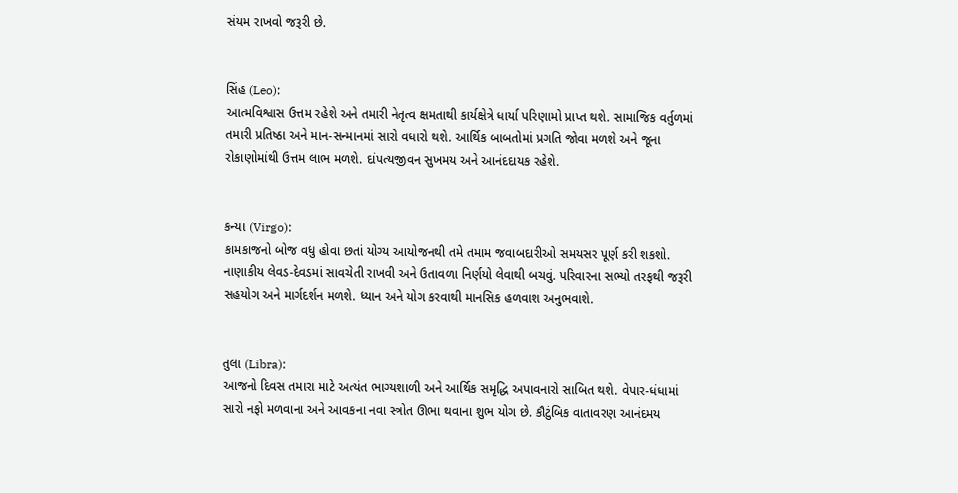સંયમ રાખવો જરૂરી છે.


સિંહ (Leo):
આત્મવિશ્વાસ ઉત્તમ રહેશે અને તમારી નેતૃત્વ ક્ષમતાથી કાર્યક્ષેત્રે ધાર્યા પરિણામો પ્રાપ્ત થશે. સામાજિક વર્તુળમાં તમારી પ્રતિષ્ઠા અને માન-સન્માનમાં સારો વધારો થશે. આર્થિક બાબતોમાં પ્રગતિ જોવા મળશે અને જૂના રોકાણોમાંથી ઉત્તમ લાભ મળશે. દાંપત્યજીવન સુખમય અને આનંદદાયક રહેશે.


કન્યા (Virgo):
કામકાજનો બોજ વધુ હોવા છતાં યોગ્ય આયોજનથી તમે તમામ જવાબદારીઓ સમયસર પૂર્ણ કરી શકશો. નાણાકીય લેવડ-દેવડમાં સાવચેતી રાખવી અને ઉતાવળા નિર્ણયો લેવાથી બચવું. પરિવારના સભ્યો તરફથી જરૂરી સહયોગ અને માર્ગદર્શન મળશે. ધ્યાન અને યોગ કરવાથી માનસિક હળવાશ અનુભવાશે.


તુલા (Libra):
આજનો દિવસ તમારા માટે અત્યંત ભાગ્યશાળી અને આર્થિક સમૃદ્ધિ અપાવનારો સાબિત થશે. વેપાર-ધંધામાં સારો નફો મળવાના અને આવકના નવા સ્ત્રોત ઊભા થવાના શુભ યોગ છે. કૌટુંબિક વાતાવરણ આનંદમય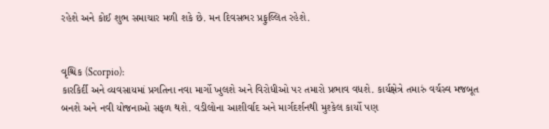રહેશે અને કોઈ શુભ સમાચાર મળી શકે છે. મન દિવસભર પ્રફુલ્લિત રહેશે.


વૃશ્ચિક (Scorpio):
કારકિર્દી અને વ્યવસાયમાં પ્રગતિના નવા માર્ગો ખુલશે અને વિરોધીઓ પર તમારો પ્રભાવ વધશે. કાર્યક્ષેત્રે તમારું વર્ચસ્વ મજબૂત બનશે અને નવી યોજનાઓ સફળ થશે. વડીલોના આશીર્વાદ અને માર્ગદર્શનથી મુશ્કેલ કાર્યો પણ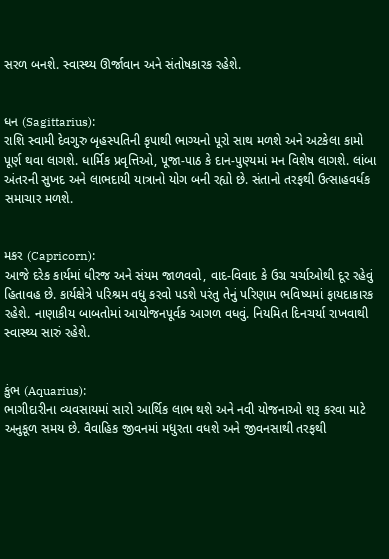સરળ બનશે. સ્વાસ્થ્ય ઊર્જાવાન અને સંતોષકારક રહેશે.


ધન (Sagittarius):
રાશિ સ્વામી દેવગુરુ બૃહસ્પતિની કૃપાથી ભાગ્યનો પૂરો સાથ મળશે અને અટકેલા કામો પૂર્ણ થવા લાગશે. ધાર્મિક પ્રવૃત્તિઓ, પૂજા-પાઠ કે દાન-પુણ્યમાં મન વિશેષ લાગશે. લાંબા અંતરની સુખદ અને લાભદાયી યાત્રાનો યોગ બની રહ્યો છે. સંતાનો તરફથી ઉત્સાહવર્ધક સમાચાર મળશે.


મકર (Capricorn):
આજે દરેક કાર્યમાં ધીરજ અને સંયમ જાળવવો, વાદ-વિવાદ કે ઉગ્ર ચર્ચાઓથી દૂર રહેવું હિતાવહ છે. કાર્યક્ષેત્રે પરિશ્રમ વધુ કરવો પડશે પરંતુ તેનું પરિણામ ભવિષ્યમાં ફાયદાકારક રહેશે. નાણાકીય બાબતોમાં આયોજનપૂર્વક આગળ વધવું. નિયમિત દિનચર્યા રાખવાથી સ્વાસ્થ્ય સારું રહેશે.


કુંભ (Aquarius):
ભાગીદારીના વ્યવસાયમાં સારો આર્થિક લાભ થશે અને નવી યોજનાઓ શરૂ કરવા માટે અનુકૂળ સમય છે. વૈવાહિક જીવનમાં મધુરતા વધશે અને જીવનસાથી તરફથી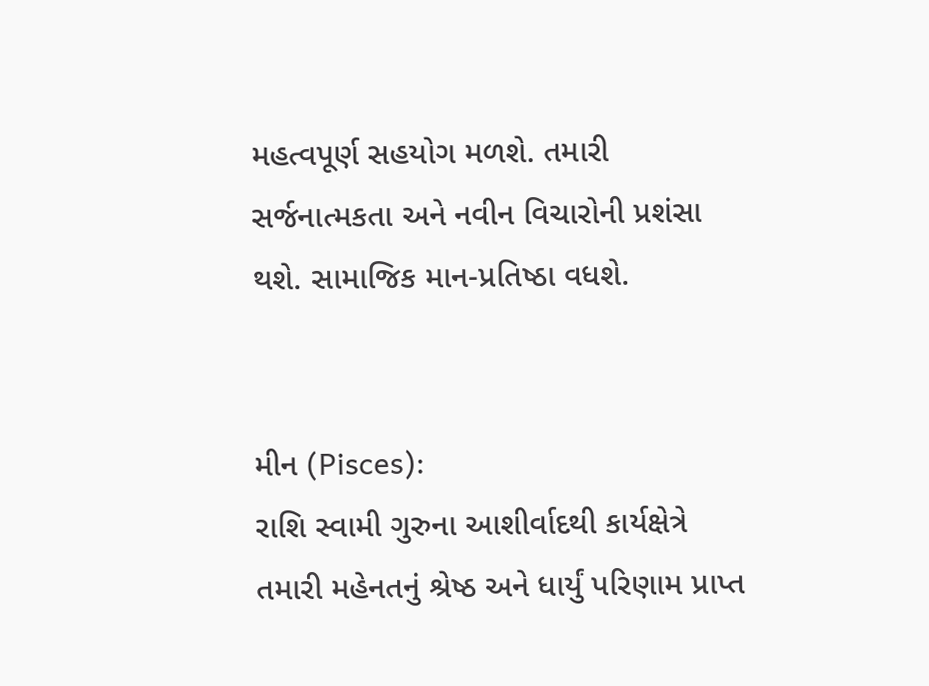મહત્વપૂર્ણ સહયોગ મળશે. તમારી સર્જનાત્મકતા અને નવીન વિચારોની પ્રશંસા થશે. સામાજિક માન-પ્રતિષ્ઠા વધશે.


મીન (Pisces):
રાશિ સ્વામી ગુરુના આશીર્વાદથી કાર્યક્ષેત્રે તમારી મહેનતનું શ્રેષ્ઠ અને ધાર્યું પરિણામ પ્રાપ્ત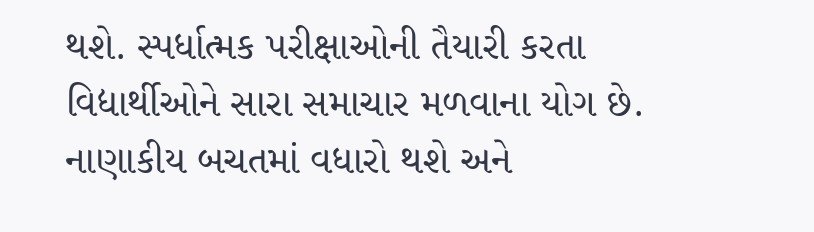થશે. સ્પર્ધાત્મક પરીક્ષાઓની તૈયારી કરતા વિદ્યાર્થીઓને સારા સમાચાર મળવાના યોગ છે. નાણાકીય બચતમાં વધારો થશે અને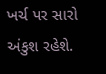ખર્ચ પર સારો અંકુશ રહેશે.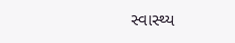સ્વાસ્થ્ય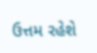ઉત્તમ રહેશે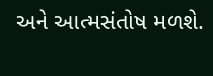અને આત્મસંતોષ મળશે.